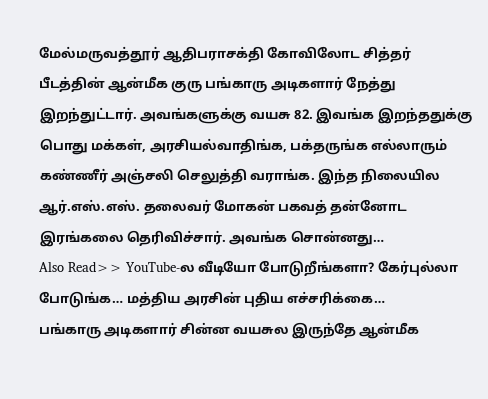மேல்மருவத்தூர் ஆதிபராசக்தி கோவிலோட சித்தர் பீடத்தின் ஆன்மீக குரு பங்காரு அடிகளார் நேத்து இறந்துட்டார். அவங்களுக்கு வயசு 82. இவங்க இறந்ததுக்கு பொது மக்கள், அரசியல்வாதிங்க, பக்தருங்க எல்லாரும் கண்ணீர் அஞ்சலி செலுத்தி வராங்க. இந்த நிலையில ஆர்.எஸ்.எஸ். தலைவர் மோகன் பகவத் தன்னோட இரங்கலை தெரிவிச்சார். அவங்க சொன்னது…
Also Read>> YouTube-ல வீடியோ போடுறீங்களா? கேர்புல்லா போடுங்க… மத்திய அரசின் புதிய எச்சரிக்கை…
பங்காரு அடிகளார் சின்ன வயசுல இருந்தே ஆன்மீக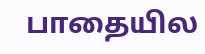பாதையில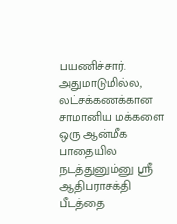பயணிச்சார். அதுமாடுமில்ல, லட்சக்கணக்கான சாமானிய மக்களை ஒரு ஆன்மீக பாதையில நடத்துனும்னு ஸ்ரீ ஆதிபராசக்தி பீடத்தை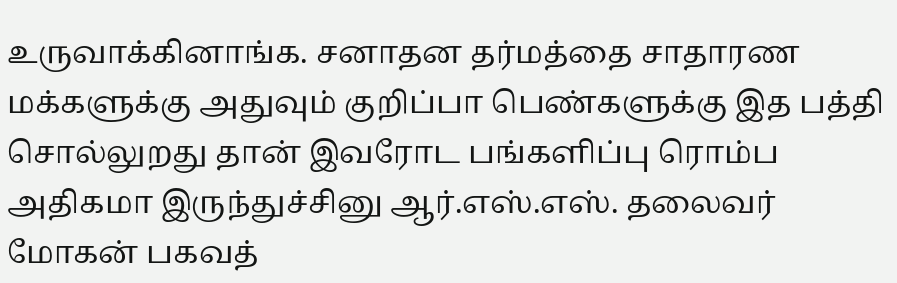உருவாக்கினாங்க. சனாதன தர்மத்தை சாதாரண மக்களுக்கு அதுவும் குறிப்பா பெண்களுக்கு இத பத்தி சொல்லுறது தான் இவரோட பங்களிப்பு ரொம்ப அதிகமா இருந்துச்சினு ஆர்.எஸ்.எஸ். தலைவர் மோகன் பகவத்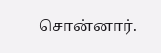சொன்னார்.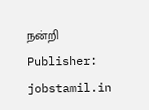நன்றி
Publisher: jobstamil.in